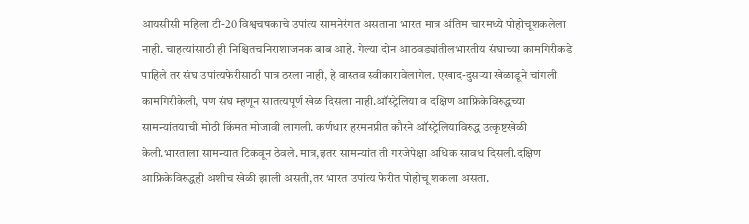आयसीसी महिला टी-20 विश्वचषकाचे उपांत्य सामनेरंगत असताना भारत मात्र अंतिम चारमध्ये पोहोचूशकलेला नाही. चाहत्यांसाठी ही निश्चितचनिराशाजनक बाब आहे. गेल्या दोन आठवड्यांतीलभारतीय संघाच्या कामगिरीकडे पाहिले तर संघ उपांत्यफेरीसाठी पात्र ठरला नाही, हे वास्तव स्वीकारावेलागेल. एखाद-दुसऱ्या खेळाडूने चांगली कामगिरीकेली, पण संघ म्हणून सातत्यपूर्ण खेळ दिसला नाही.ऑस्ट्रेलिया व दक्षिण आफ्रिकेविरुद्धच्या सामन्यांतयाची मोठी किंमत मोजावी लागली. कर्णधार हरमनप्रीत कौरने ऑस्ट्रेलियाविरुद्ध उत्कृष्टखेळी केली.भारताला सामन्यात टिकवून ठेवले. मात्र,इतर सामन्यांत ती गरजेपेक्षा अधिक सावध दिसली.दक्षिण आफ्रिकेविरुद्धही अशीच खेळी झाली असती,तर भारत उपांत्य फेरीत पोहोचू शकला असता.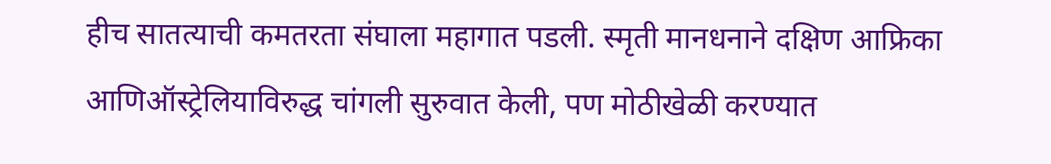हीच सातत्याची कमतरता संघाला महागात पडली. स्मृती मानधनाने दक्षिण आफ्रिका आणिऑस्ट्रेलियाविरुद्ध चांगली सुरुवात केली, पण मोठीखेळी करण्यात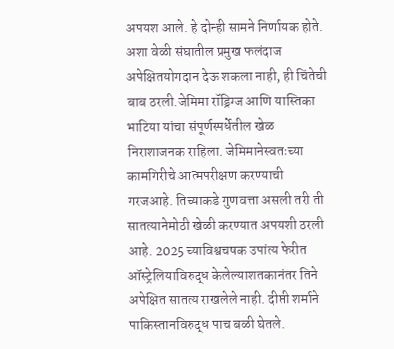अपयश आले. हे दोन्ही सामने निर्णायक होते. अशा वेळी संघातील प्रमुख फलंदाज अपेक्षितयोगदान देऊ शकला नाही, ही चिंतेची बाब ठरली.जेमिमा रॉड्रिग्ज आणि यास्तिका भाटिया यांचा संपूर्णस्पर्धेतील खेळ निराशाजनक राहिला. जेमिमानेस्वतःच्या कामगिरीचे आत्मपरीक्षण करण्याची गरजआहे. तिच्याकडे गुणवत्ता असली तरी ती सातत्यानेमोठी खेळी करण्यात अपयशी ठरली आहे. 2025 च्याविश्वचषक उपांत्य फेरीत ऑस्ट्रेलियाविरुद्ध केलेल्याशतकानंतर तिने अपेक्षित सातत्य राखलेले नाही. दीप्ती शर्माने पाकिस्तानविरुद्ध पाच बळी घेतले.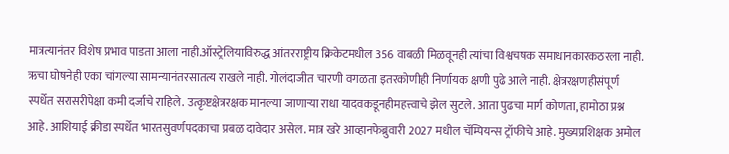मात्रत्यानंतर विशेष प्रभाव पाडता आला नाही.ऑस्ट्रेलियाविरुद्ध आंतरराष्ट्रीय क्रिकेटमधील 356 वाबळी मिळवूनही त्यांचा विश्वचषक समाधानकारकठरला नाही. ऋचा घोषनेही एका चांगल्या सामन्यानंतरसातत्य राखले नाही. गोलंदाजीत चारणी वगळता इतरकोणीही निर्णायक क्षणी पुढे आले नाही. क्षेत्ररक्षणहीसंपूर्ण स्पर्धेत सरासरीपेक्षा कमी दर्जाचे राहिले. उत्कृष्टक्षेत्ररक्षक मानल्या जाणाऱ्या राधा यादवकडूनहीमहत्त्वाचे झेल सुटले. आता पुढचा मार्ग कोणता, हामोठा प्रश्न आहे. आशियाई क्रीडा स्पर्धेत भारतसुवर्णपदकाचा प्रबळ दावेदार असेल. मात्र खरे आव्हानफेब्रुवारी 2027 मधील चॅम्पियन्स ट्रॉफीचे आहे. मुख्यप्रशिक्षक अमोल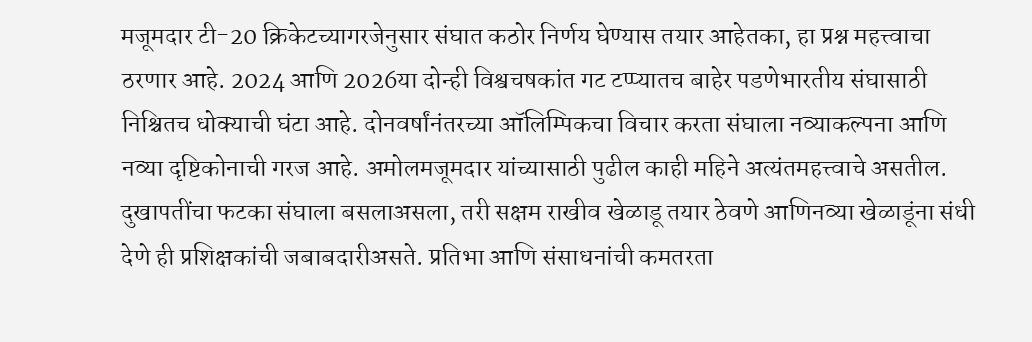मजूमदार टी-20 क्रिकेटच्यागरजेनुसार संघात कठोर निर्णय घेण्यास तयार आहेतका, हा प्रश्न महत्त्वाचा ठरणार आहे. 2024 आणि 2026या दोन्ही विश्वचषकांत गट टप्प्यातच बाहेर पडणेभारतीय संघासाठी निश्चितच धोक्याची घंटा आहे. दोनवर्षांनंतरच्या ऑलिम्पिकचा विचार करता संघाला नव्याकल्पना आणि नव्या दृष्टिकोनाची गरज आहे. अमोलमजूमदार यांच्यासाठी पुढील काही महिने अत्यंतमहत्त्वाचे असतील. दुखापतींचा फटका संघाला बसलाअसला, तरी सक्षम राखीव खेळाडू तयार ठेवणे आणिनव्या खेळाडूंना संधी देणे ही प्रशिक्षकांची जबाबदारीअसते. प्रतिभा आणि संसाधनांची कमतरता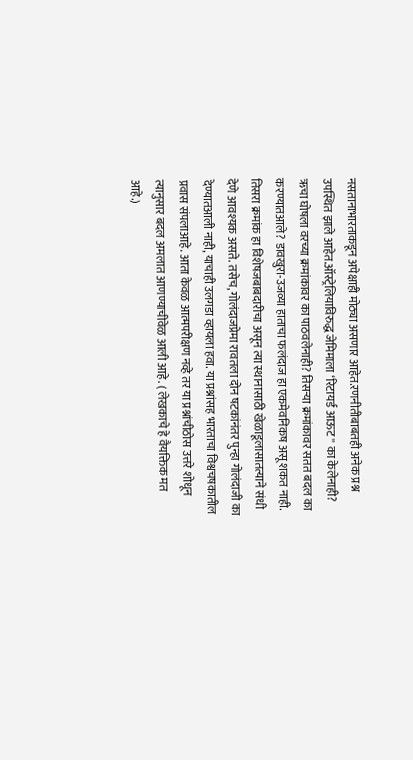नसतानाभारताकडून अपेक्षाही मोठ्या असणार आहेत.रणनीतीबाबतही अनेक प्रश्न उपस्थित झाले आहेत.ऑस्ट्रेलियाविरुद्ध जेमिमाला ‘रिटायर्ड आऊट'' का केलेनाही? ऋचा घोषला वरच्या क्रमांकावर का पाठवलेनाही? तिसऱ्या क्रमांकावर सतत बदल का करण्यातआले? डावखुरा-उजव्या हाताचा फलंदाज हा एकमेवनिकष असू शकत नाही. तिसरा क्रमांक हा विशेषजबाबदारीचा असून त्या स्थानासाठी खेळाडूलासातत्याने संधी देणे आवश्यक असते. तसेच, गोलंदाजप्रेमा रावतला दोन षटकांनंतर पुन्हा गोलंदाजी का देण्यातआली नाही, याचाही उलगडा व्हायला हवा. या प्रश्नांसह भारताचा विश्वचषकातील प्रवास संपलाआहे. आता केवळ आत्मपरीक्षण नव्हे तर या प्रश्नांचीठोस उत्तरे शोधून त्यानुसार बदल अमलात आणण्याचीवेळ आली आहे. ( लेखकाचे हे वैयक्तिक मत आहे.)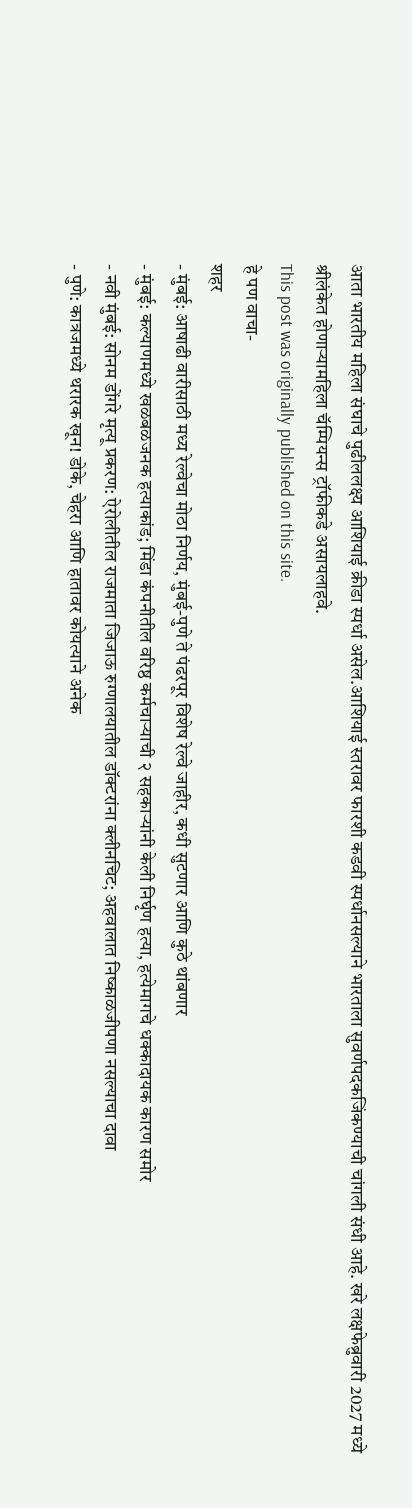आता भारतीय महिला संघाचे पुढीललक्ष्य आशियाई क्रीडा स्पर्धा असेल.आशियाई स्तरावर फारशी कडवी स्पर्धानसल्याने भारताला सुवर्णपदकजिंकण्याची चांगली संधी आहे. खरे लक्षफेब्रुवारी 2027 मध्ये श्रीलंकेत होणाऱ्यामहिला चॅम्पियन्स ट्रॉफीकडे असायलाहवे.
This post was originally published on this site.
हे पण वाचा-
शहर
- मुंबई: आषाढी वारीसाठी मध्य रेल्वेचा मोठा निर्णय, मुंबई-पुणे ते पंढरपूर विशेष रेल्वे जाहीर, कधी सुटणार आणि कुठे थांबणार
- मुंबई: कल्याणमध्ये खळबळजनक हत्याकांड; मिंडा कंपनीतील वरिष्ठ कर्मचाऱ्याची २ सहकाऱ्यांनी केली निर्घृण हत्या, हत्येमागचे धक्कादायक कारण समोर
- नवी मुंबई: सोनम डोंगरे मृत्यू प्रकरण: ऐरोलीतील राजमाता जिजाऊ रुग्णालयातील डॉक्टरांना क्लीनचिट; अहवालात निष्काळजीपणा नसल्याचा दावा
- पुणे: कात्रजमध्ये थरारक खून! डोके, चेहरा आणि हातावर कोयत्याने अनेक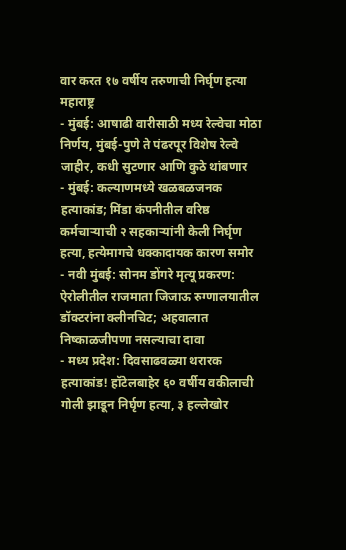वार करत १७ वर्षीय तरुणाची निर्घृण हत्या
महाराष्ट्र
- मुंबई: आषाढी वारीसाठी मध्य रेल्वेचा मोठा निर्णय, मुंबई-पुणे ते पंढरपूर विशेष रेल्वे जाहीर, कधी सुटणार आणि कुठे थांबणार
- मुंबई: कल्याणमध्ये खळबळजनक हत्याकांड; मिंडा कंपनीतील वरिष्ठ कर्मचाऱ्याची २ सहकाऱ्यांनी केली निर्घृण हत्या, हत्येमागचे धक्कादायक कारण समोर
- नवी मुंबई: सोनम डोंगरे मृत्यू प्रकरण: ऐरोलीतील राजमाता जिजाऊ रुग्णालयातील डॉक्टरांना क्लीनचिट; अहवालात निष्काळजीपणा नसल्याचा दावा
- मध्य प्रदेश: दिवसाढवळ्या थरारक हत्याकांड! हॉटेलबाहेर ६० वर्षीय वकीलाची गोली झाडून निर्घृण हत्या, ३ हल्लेखोर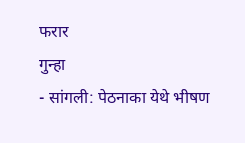फरार
गुन्हा
- सांगली: पेठनाका येथे भीषण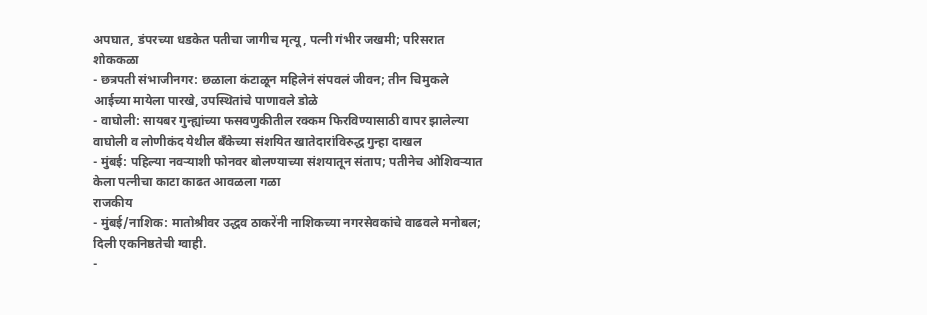अपघात, डंपरच्या धडकेत पतीचा जागीच मृत्यू, पत्नी गंभीर जखमी; परिसरात शोककळा
- छत्रपती संभाजीनगर: छळाला कंटाळून महिलेनं संपवलं जीवन; तीन चिमुकले आईच्या मायेला पारखे, उपस्थितांचे पाणावले डोळे
- वाघोली: सायबर गुन्ह्यांच्या फसवणुकीतील रक्कम फिरविण्यासाठी वापर झालेल्या वाघोली व लोणीकंद येथील बँकेच्या संशयित खातेदारांविरुद्ध गुन्हा दाखल
- मुंबई: पहिल्या नवऱ्याशी फोनवर बोलण्याच्या संशयातून संताप; पतीनेच ओशिवऱ्यात केला पत्नीचा काटा काढत आवळला गळा
राजकीय
- मुंबई/नाशिक: मातोश्रीवर उद्धव ठाकरेंनी नाशिकच्या नगरसेवकांचे वाढवले मनोबल; दिली एकनिष्ठतेची ग्वाही.
-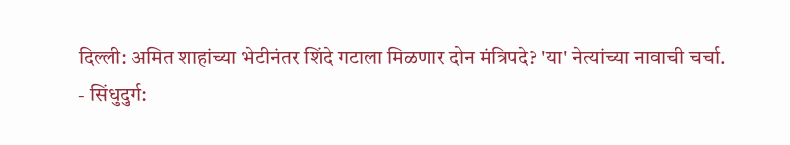दिल्ली: अमित शाहांच्या भेटीनंतर शिंदे गटाला मिळणार दोन मंत्रिपदे? 'या' नेत्यांच्या नावाची चर्चा.
- सिंधुदुर्ग: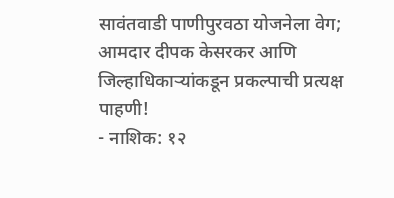सावंतवाडी पाणीपुरवठा योजनेला वेग; आमदार दीपक केसरकर आणि जिल्हाधिकाऱ्यांकडून प्रकल्पाची प्रत्यक्ष पाहणी!
- नाशिक: १२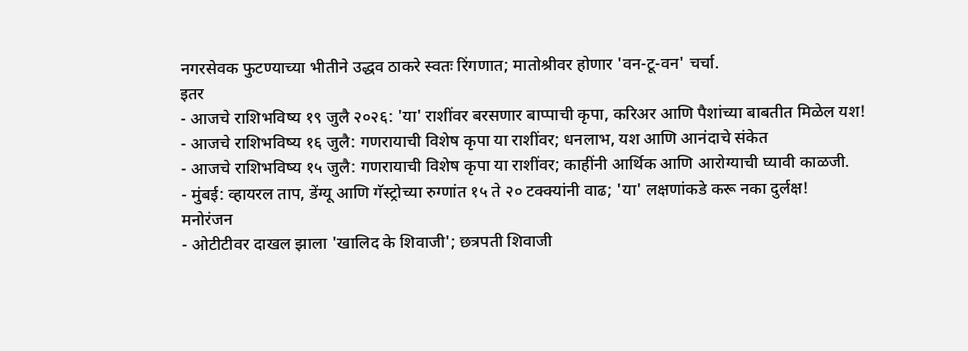नगरसेवक फुटण्याच्या भीतीने उद्धव ठाकरे स्वतः रिंगणात; मातोश्रीवर होणार 'वन-टू-वन' चर्चा.
इतर
- आजचे राशिभविष्य १९ जुलै २०२६: 'या' राशींवर बरसणार बाप्पाची कृपा, करिअर आणि पैशांच्या बाबतीत मिळेल यश!
- आजचे राशिभविष्य १६ जुलै: गणरायाची विशेष कृपा या राशींवर; धनलाभ, यश आणि आनंदाचे संकेत
- आजचे राशिभविष्य १५ जुलै: गणरायाची विशेष कृपा या राशींवर; काहींनी आर्थिक आणि आरोग्याची घ्यावी काळजी.
- मुंबई: व्हायरल ताप, डेंग्यू आणि गॅस्ट्रोच्या रुग्णांत १५ ते २० टक्क्यांनी वाढ; 'या' लक्षणांकडे करू नका दुर्लक्ष!
मनोरंजन
- ओटीटीवर दाखल झाला 'खालिद के शिवाजी'; छत्रपती शिवाजी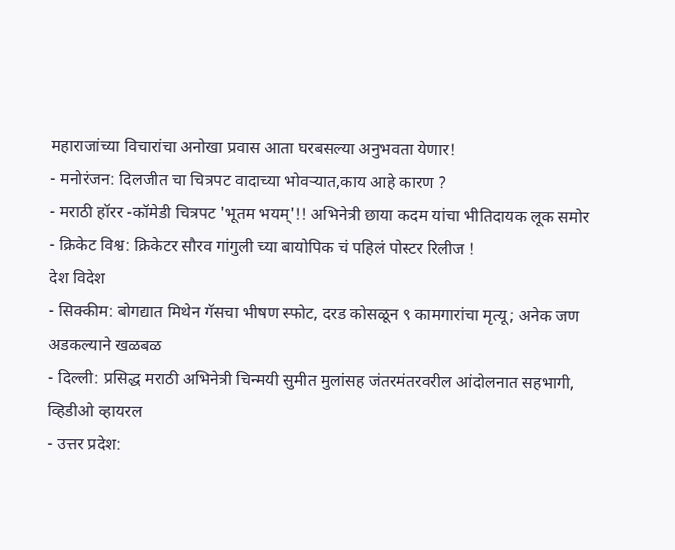महाराजांच्या विचारांचा अनोखा प्रवास आता घरबसल्या अनुभवता येणार!
- मनोरंजन: दिलजीत चा चित्रपट वादाच्या भोवऱ्यात,काय आहे कारण ?
- मराठी हॉरर -कॉमेडी चित्रपट 'भूतम भयम्'!! अभिनेत्री छाया कदम यांचा भीतिदायक लूक समोर
- क्रिकेट विश्व: क्रिकेटर सौरव गांगुली च्या बायोपिक चं पहिलं पोस्टर रिलीज !
देश विदेश
- सिक्कीम: बोगद्यात मिथेन गॅसचा भीषण स्फोट, दरड कोसळून ९ कामगारांचा मृत्यू; अनेक जण अडकल्याने खळबळ
- दिल्ली: प्रसिद्ध मराठी अभिनेत्री चिन्मयी सुमीत मुलांसह जंतरमंतरवरील आंदोलनात सहभागी, व्हिडीओ व्हायरल
- उत्तर प्रदेश: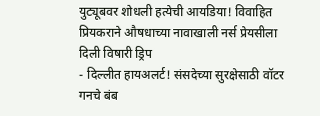युट्यूबवर शोधली हत्येची आयडिया! विवाहित प्रियकराने औषधाच्या नावाखाली नर्स प्रेयसीला दिली विषारी ड्रिप
- दिल्लीत हायअलर्ट! संसदेच्या सुरक्षेसाठी वॉटर गनचे बंब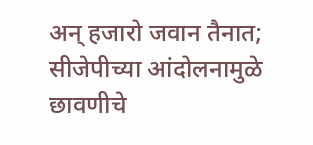अन् हजारो जवान तैनात; सीजेपीच्या आंदोलनामुळे छावणीचे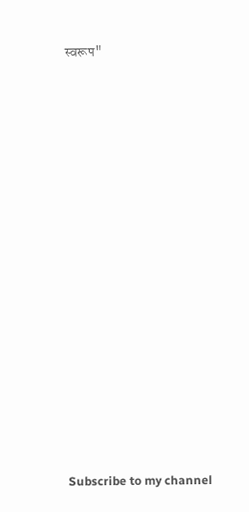स्वरूप"
























Subscribe to my channel